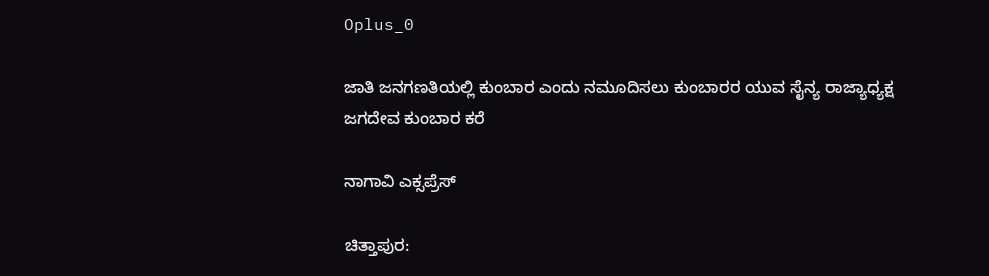Oplus_0

ಜಾತಿ ಜನಗಣತಿಯಲ್ಲಿ ಕುಂಬಾರ ಎಂದು ನಮೂದಿಸಲು ಕುಂಬಾರರ ಯುವ ಸೈನ್ಯ ರಾಜ್ಯಾಧ್ಯಕ್ಷ ಜಗದೇವ ಕುಂಬಾರ ಕರೆ

ನಾಗಾವಿ ಎಕ್ಸಪ್ರೆಸ್

ಚಿತ್ತಾಪುರ: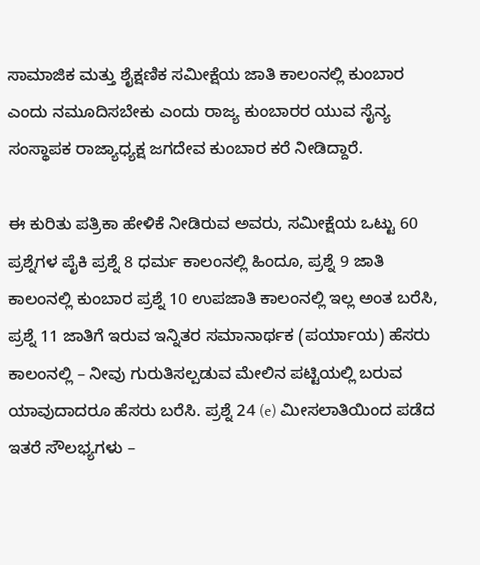ಸಾಮಾಜಿಕ ಮತ್ತು ಶೈಕ್ಷಣಿಕ ಸಮೀಕ್ಷೆಯ ಜಾತಿ ಕಾಲಂನಲ್ಲಿ ಕುಂಬಾರ ಎಂದು ನಮೂದಿಸಬೇಕು ಎಂದು ರಾಜ್ಯ ಕುಂಬಾರರ ಯುವ ಸೈನ್ಯ ಸಂಸ್ಥಾಪಕ ರಾಜ್ಯಾಧ್ಯಕ್ಷ ಜಗದೇವ ಕುಂಬಾರ ಕರೆ ನೀಡಿದ್ದಾರೆ.

ಈ ಕುರಿತು ಪತ್ರಿಕಾ ಹೇಳಿಕೆ ನೀಡಿರುವ ಅವರು, ಸಮೀಕ್ಷೆಯ‌ ಒಟ್ಟು 60 ಪ್ರಶ್ನೆಗಳ ಪೈಕಿ ಪ್ರಶ್ನೆ 8 ಧರ್ಮ ಕಾಲಂನಲ್ಲಿ ಹಿಂದೂ, ಪ್ರಶ್ನೆ 9 ಜಾತಿ ಕಾಲಂನಲ್ಲಿ ಕುಂಬಾರ ಪ್ರಶ್ನೆ 10 ಉಪಜಾತಿ ಕಾಲಂನಲ್ಲಿ ಇಲ್ಲ ಅಂತ ಬರೆಸಿ, ಪ್ರಶ್ನೆ 11 ಜಾತಿಗೆ ಇರುವ ಇನ್ನಿತರ ಸಮಾನಾರ್ಥಕ (ಪರ್ಯಾಯ) ಹೆಸರು ಕಾಲಂನಲ್ಲಿ – ನೀವು ಗುರುತಿಸಲ್ಪಡುವ ಮೇಲಿನ ಪಟ್ಟಿಯಲ್ಲಿ ಬರುವ ಯಾವುದಾದರೂ ಹೆಸರು ಬರೆಸಿ. ಪ್ರಶ್ನೆ 24 (e) ಮೀಸಲಾತಿಯಿಂದ ಪಡೆದ ಇತರೆ ಸೌಲಭ್ಯಗಳು –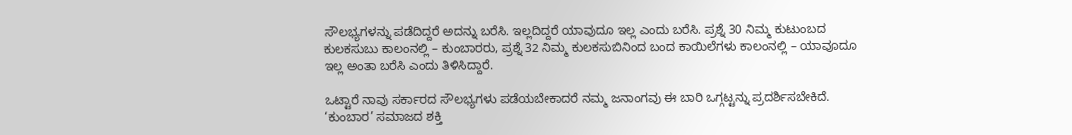ಸೌಲಭ್ಯಗಳನ್ನು ಪಡೆದಿದ್ದರೆ ಅದನ್ನು ಬರೆಸಿ. ಇಲ್ಲದಿದ್ದರೆ ಯಾವುದೂ ಇಲ್ಲ ಎಂದು ಬರೆಸಿ. ಪ್ರಶ್ನೆ 30 ನಿಮ್ಮ ಕುಟುಂಬದ ಕುಲಕಸುಬು ಕಾಲಂನಲ್ಲಿ – ಕುಂಬಾರರು, ಪ್ರಶ್ನೆ 32 ನಿಮ್ಮ ಕುಲಕಸುಬಿನಿಂದ ಬಂದ ಕಾಯಿಲೆಗಳು ಕಾಲಂನಲ್ಲಿ – ಯಾವೂದೂ ಇಲ್ಲ ಅಂತಾ ಬರೆಸಿ ಎಂದು ತಿಳಿಸಿದ್ದಾರೆ.

ಒಟ್ಟಾರೆ ನಾವು ಸರ್ಕಾರದ ಸೌಲಭ್ಯಗಳು ಪಡೆಯಬೇಕಾದರೆ ನಮ್ಮ ಜನಾಂಗವು ಈ ಬಾರಿ ಒಗ್ಗಟ್ಟನ್ನು ಪ್ರದರ್ಶಿಸಬೇಕಿದೆ. ‘ಕುಂಬಾರ’ ಸಮಾಜದ ಶಕ್ತಿ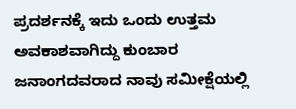ಪ್ರದರ್ಶನಕ್ಕೆ ಇದು ಒಂದು ಉತ್ತಮ ಅವಕಾಶವಾಗಿದ್ದು ಕುಂಬಾರ ಜನಾಂಗದವರಾದ ನಾವು ಸಮೀಕ್ಷೆಯಲ್ಲಿ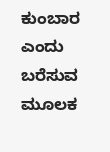ಕುಂಬಾರ ಎಂದು ಬರೆಸುವ ಮೂಲಕ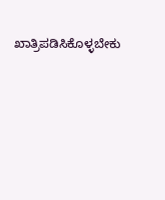ಖಾತ್ರಿಪಡಿಸಿಕೊಳ್ಳಬೇಕು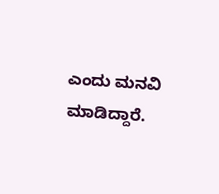ಎಂದು ಮನವಿ ಮಾಡಿದ್ದಾರೆ.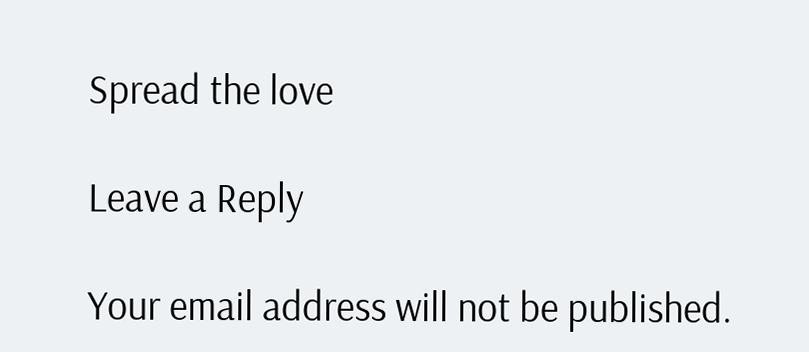Spread the love

Leave a Reply

Your email address will not be published.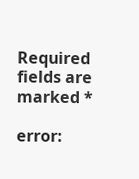Required fields are marked *

error: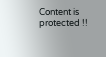Content is protected !!